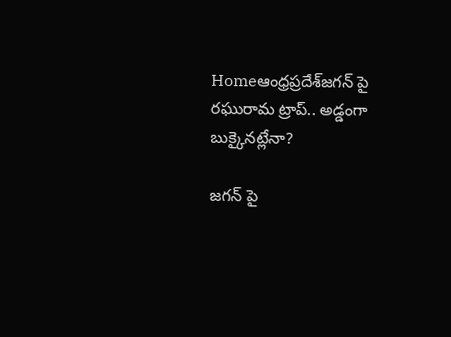Homeఆంధ్రప్రదేశ్‌జగన్ పై రఘురామ ట్రాప్.. అడ్డంగా బుక్కైనట్లేనా?

జగన్ పై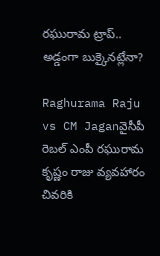రఘురామ ట్రాప్.. అడ్డంగా బుక్కైనట్లేనా?

Raghurama Raju vs CM Jaganవైసీపీ రెబల్ ఎంపీ రఘురామ కృష్ణం రాజు వ్యవహారం చివరికి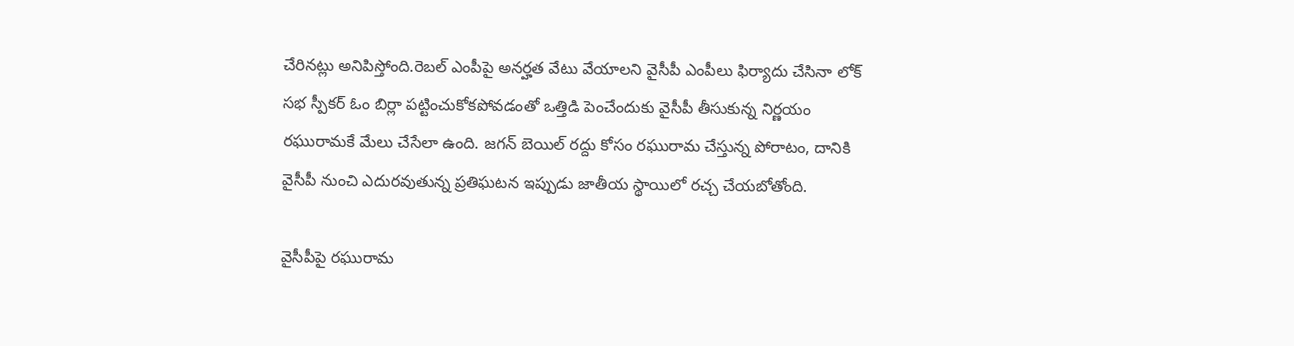చేరినట్లు అనిపిస్తోంది.రెబల్ ఎంపీపై అనర్హత వేటు వేయాలని వైసీపీ ఎంపీలు ఫిర్యాదు చేసినా లోక్ సభ స్పీకర్ ఓం బిర్లా పట్టించుకోకపోవడంతో ఒత్తిడి పెంచేందుకు వైసీపీ తీసుకున్న నిర్ణయం రఘురామకే మేలు చేసేలా ఉంది. జగన్ బెయిల్ రద్దు కోసం రఘురామ చేస్తున్న పోరాటం, దానికి వైసీపీ నుంచి ఎదురవుతున్న ప్రతిఘటన ఇప్పుడు జాతీయ స్థాయిలో రచ్చ చేయబోతోంది.

వైసీపీపై రఘురామ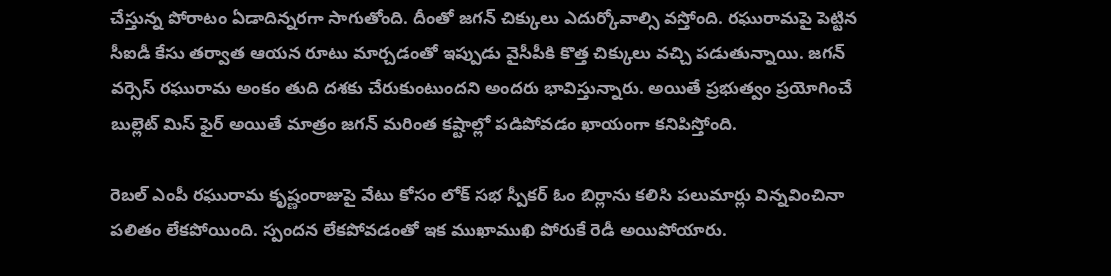చేస్తున్న పోరాటం ఏడాదిన్నరగా సాగుతోంది. దీంతో జగన్ చిక్కులు ఎదుర్కోవాల్సి వస్తోంది. రఘురామపై పెట్టిన సీఐడీ కేసు తర్వాత ఆయన రూటు మార్చడంతో ఇప్పుడు వైసీపీకి కొత్త చిక్కులు వచ్చి పడుతున్నాయి. జగన్ వర్సెస్ రఘురామ అంకం తుది దశకు చేరుకుంటుందని అందరు భావిస్తున్నారు. అయితే ప్రభుత్వం ప్రయోగించే బుల్లెట్ మిస్ ఫైర్ అయితే మాత్రం జగన్ మరింత కష్టాల్లో పడిపోవడం ఖాయంగా కనిపిస్తోంది.

రెబల్ ఎంపీ రఘురామ కృష్ణంరాజుపై వేటు కోసం లోక్ సభ స్పీకర్ ఓం బిర్లాను కలిసి పలుమార్లు విన్నవించినా పలితం లేకపోయింది. స్పందన లేకపోవడంతో ఇక ముఖాముఖి పోరుకే రెడీ అయిపోయారు.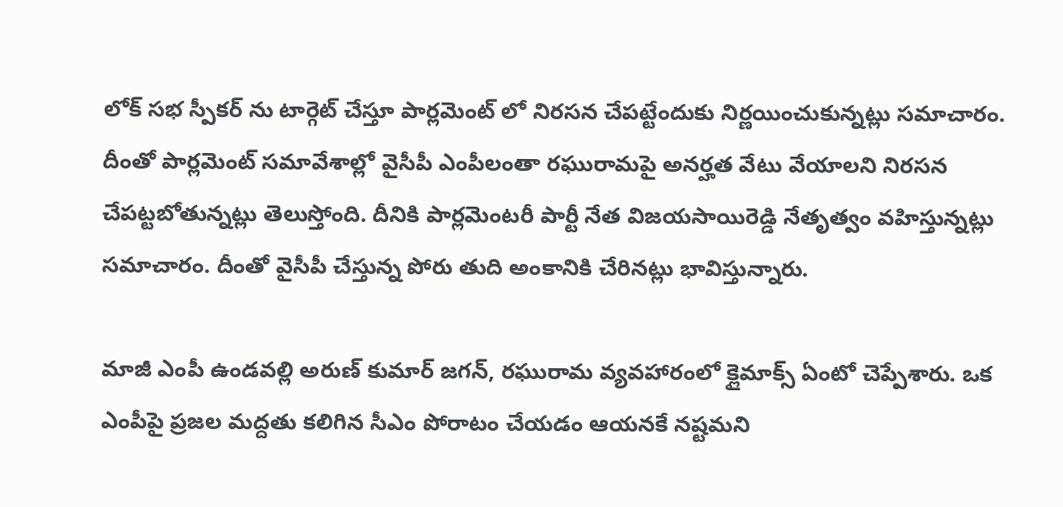లోక్ సభ స్పీకర్ ను టార్గెట్ చేస్తూ పార్లమెంట్ లో నిరసన చేపట్టేందుకు నిర్ణయించుకున్నట్లు సమాచారం. దీంతో పార్లమెంట్ సమావేశాల్లో వైసీపీ ఎంపీలంతా రఘురామపై అనర్హత వేటు వేయాలని నిరసన చేపట్టబోతున్నట్లు తెలుస్తోంది. దీనికి పార్లమెంటరీ పార్టీ నేత విజయసాయిరెడ్డి నేతృత్వం వహిస్తున్నట్లు సమాచారం. దీంతో వైసీపీ చేస్తున్న పోరు తుది అంకానికి చేరినట్లు భావిస్తున్నారు.

మాజీ ఎంపీ ఉండవల్లి అరుణ్ కుమార్ జగన్, రఘురామ వ్యవహారంలో క్లైమాక్స్ ఏంటో చెప్పేశారు. ఒక ఎంపీపై ప్రజల మద్దతు కలిగిన సీఎం పోరాటం చేయడం ఆయనకే నష్టమని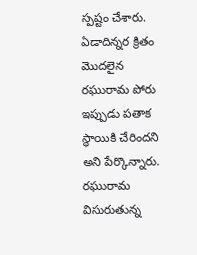స్పష్టం చేశారు. ఏడాదిన్నర క్రితం మొదలైన రఘురామ పోరు ఇప్పుడు పతాక స్థాయికి చేరిందని అని పేర్కొన్నారు. రఘురామ విసురుతున్న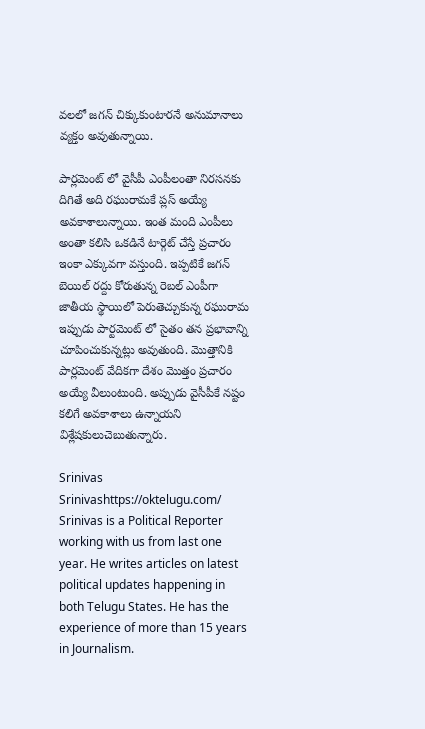వలలో జగన్ చిక్కుకుంటారనే అనుమానాలు వ్యక్తం అవుతున్నాయి.

పార్లమెంట్ లో వైసీపీ ఎంపీలంతా నిరసనకు దిగితే అది రఘురామకే ప్లస్ అయ్యే అవకాశాలున్నాయి. ఇంత మంది ఎంపీలు అంతా కలిసి ఒకడినే టార్గెట్ చేస్తే ప్రచారం ఇంకా ఎక్కువగా వస్తుంది. ఇప్పటికే జగన్ బెయిల్ రద్దు కోరుతున్న రెబల్ ఎంపీగా జాతీయ స్థాయిలో పెరుతెచ్చుకున్న రఘురామ ఇప్పుడు పార్టమెంట్ లో సైతం తన ప్రభావాన్ని చూపించుకున్నట్లు అవుతుంది. మొత్తానికి పార్లమెంట్ వేదికగా దేశం మొత్తం ప్రచారం అయ్యే వీలుంటుంది. అప్పుడు వైసీపీకే నష్టం కలిగే అవకాశాలు ఉన్నాయని విశ్లేషకులుచెబుతున్నారు.

Srinivas
Srinivashttps://oktelugu.com/
Srinivas is a Political Reporter working with us from last one year. He writes articles on latest political updates happening in both Telugu States. He has the experience of more than 15 years in Journalism.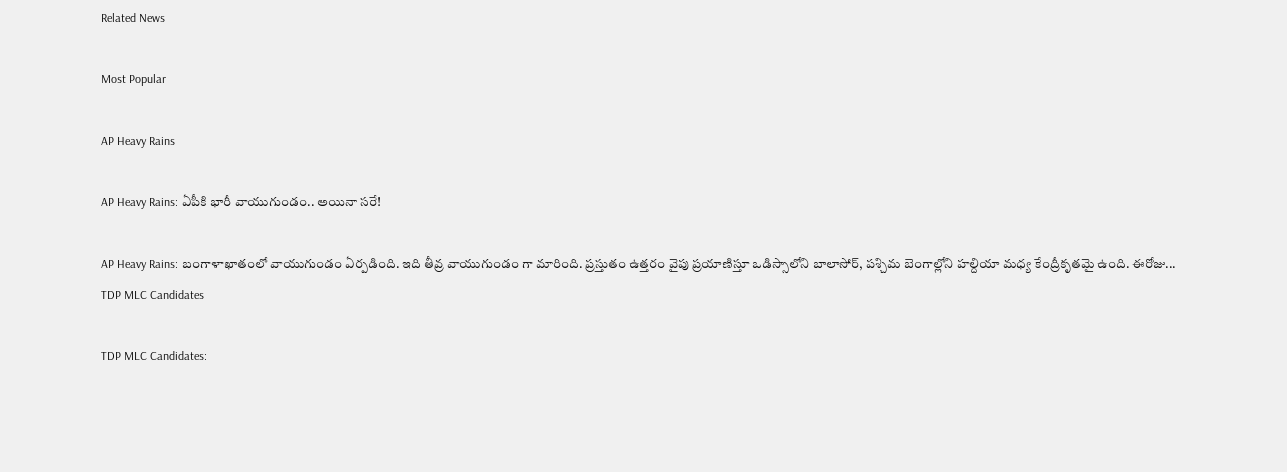Related News

Most Popular

AP Heavy Rains

AP Heavy Rains: ఏపీకి భారీ వాయుగుండం.. అయినా సరే!

AP Heavy Rains: బంగాళాఖాతంలో వాయుగుండం ఏర్పడింది. ఇది తీవ్ర వాయుగుండం గా మారింది. ప్రస్తుతం ఉత్తరం వైపు ప్రయాణిస్తూ ఒడిస్సాలోని బాలాసోర్, పశ్చిమ బెంగాల్లోని హల్దియా మధ్య కేంద్రీకృతమై ఉంది. ఈరోజు...
TDP MLC Candidates

TDP MLC Candidates: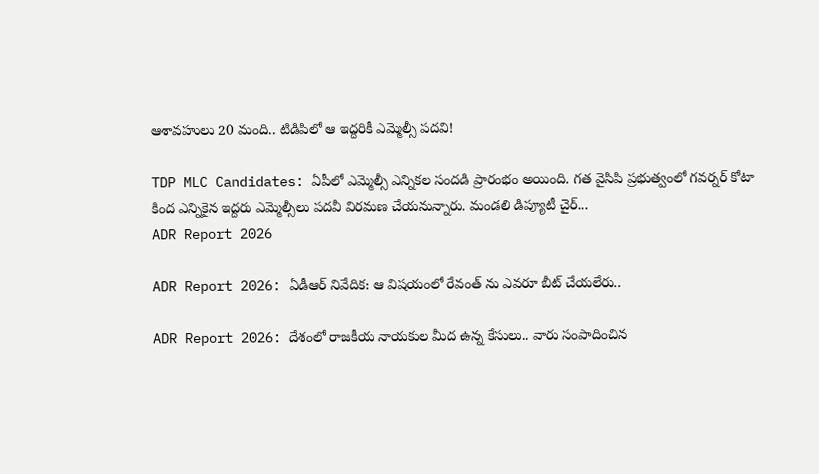ఆశావహులు 20 మంది.. టిడిపిలో ఆ ఇద్దరికీ ఎమ్మెల్సీ పదవి!

TDP MLC Candidates: ఏపీలో ఎమ్మెల్సీ ఎన్నికల సందడి ప్రారంభం అయింది. గత వైసిపి ప్రభుత్వంలో గవర్నర్ కోటా కింద ఎన్నికైన ఇద్దరు ఎమ్మెల్సీలు పదవీ విరమణ చేయనున్నారు. మండలి డిప్యూటీ చైర్...
ADR Report 2026

ADR Report 2026: ఏడీఆర్ నివేదిక: ఆ విషయంలో రేవంత్ ను ఎవరూ బీట్ చేయలేరు..

ADR Report 2026: దేశంలో రాజకీయ నాయకుల మీద ఉన్న కేసులు.. వారు సంపాదించిన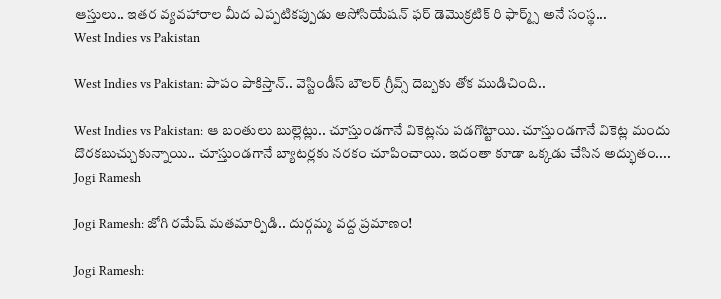ఆస్తులు.. ఇతర వ్యవహారాల మీద ఎప్పటికప్పుడు అసోసియేషన్ ఫర్ డెమొక్రటిక్ రి ఫార్మ్స్ అనే సంస్థ...
West Indies vs Pakistan

West Indies vs Pakistan: పాపం పాకిస్తాన్.. వెస్టిండీస్ బౌలర్ గ్రీవ్స్ దెబ్బకు తోక ముడిచింది..

West Indies vs Pakistan: ఆ బంతులు బుల్లెట్లు.. చూస్తుండగానే వికెట్లను పడగొట్టాయి. చూస్తుండగానే వికెట్ల మందు దొరకబుచ్చుకున్నాయి.. చూస్తుండగానే బ్యాటర్లకు నరకం చూపించాయి. ఇదంతా కూడా ఒక్కడు చేసిన అద్భుతం....
Jogi Ramesh

Jogi Ramesh: జోగి రమేష్ మతమార్పిడి.. దుర్గమ్మ వద్ద ప్రమాణం!

Jogi Ramesh: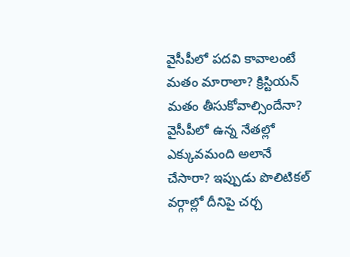వైసీపీలో పదవి కావాలంటే మతం మారాలా? క్రిస్టియన్ మతం తీసుకోవాల్సిందేనా? వైసీపీలో ఉన్న నేతల్లో ఎక్కువమంది అలానే చేసారా? ఇప్పుడు పొలిటికల్ వర్గాల్లో దీనిపై చర్చ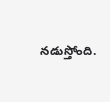నడుస్తోంది.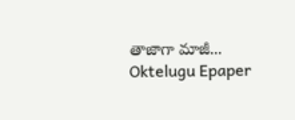తాజాగా మాజీ...
Oktelugu Epaper